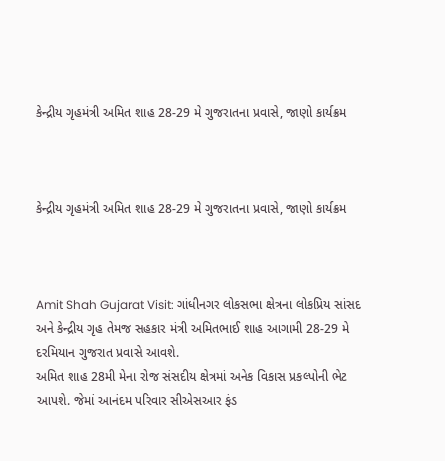કેન્દ્રીય ગૃહમંત્રી અમિત શાહ 28-29 મે ગુજરાતના પ્રવાસે, જાણો કાર્યક્રમ



કેન્દ્રીય ગૃહમંત્રી અમિત શાહ 28-29 મે ગુજરાતના પ્રવાસે, જાણો કાર્યક્રમ



Amit Shah Gujarat Visit: ગાંધીનગર લોકસભા ક્ષેત્રના લોકપ્રિય સાંસદ અને કેન્દ્રીય ગૃહ તેમજ સહકાર મંત્રી અમિતભાઈ શાહ આગામી 28-29 મે દરમિયાન ગુજરાત પ્રવાસે આવશે.
અમિત શાહ 28મી મેના રોજ સંસદીય ક્ષેત્રમાં અનેક વિકાસ પ્રકલ્પોની ભેટ આપશે. જેમાં આનંદમ પરિવાર સીએસઆર ફંડ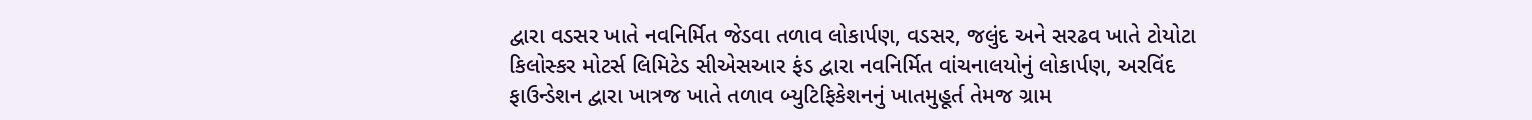દ્વારા વડસર ખાતે નવનિર્મિત જેડવા તળાવ લોકાર્પણ, વડસર, જલુંદ અને સરઢવ ખાતે ટોયોટા કિલોસ્કર મોટર્સ લિમિટેડ સીએસઆર ફંડ દ્વારા નવનિર્મિત વાંચનાલયોનું લોકાર્પણ, અરવિંદ ફાઉન્ડેશન દ્વારા ખાત્રજ ખાતે તળાવ બ્યુટિફિકેશનનું ખાતમુહૂર્ત તેમજ ગ્રામ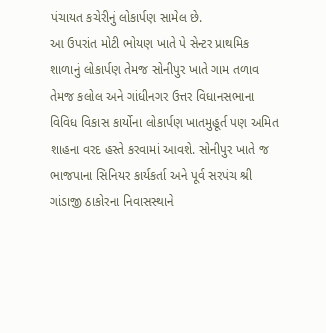પંચાયત કચેરીનું લોકાર્પણ સામેલ છે.
આ ઉપરાંત મોટી ભોયણ ખાતે પે સેન્ટર પ્રાથમિક શાળાનું લોકાર્પણ તેમજ સોનીપુર ખાતે ગામ તળાવ તેમજ કલોલ અને ગાંધીનગર ઉત્તર વિધાનસભાના વિવિધ વિકાસ કાર્યોના લોકાર્પણ ખાતમુહૂર્ત પણ અમિત શાહના વરદ હસ્તે કરવામાં આવશે. સોનીપુર ખાતે જ ભાજપાના સિનિયર કાર્યકર્તા અને પૂર્વ સરપંચ શ્રી ગાંડાજી ઠાકોરના નિવાસસ્થાને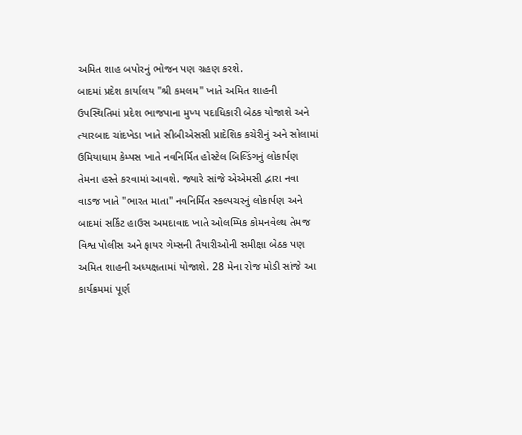અમિત શાહ બપોરનું ભોજન પણ ગ્રહણ કરશે.
બાદમાં પ્રદેશ કાર્યાલય "શ્રી કમલમ" ખાતે અમિત શાહની ઉપસ્થિતિમાં પ્રદેશ ભાજપાના મુખ્ય પદાધિકારી બેઠક યોજાશે અને ત્યારબાદ ચાંદખેડા ખાતે સીબીએસસી પ્રાદેશિક કચેરીનું અને સોલામાં ઉમિયાધામ કેમ્પસ ખાતે નવનિર્મિત હોસ્ટેલ બિલ્ડિંગનું લોકાર્પણ તેમના હસ્તે કરવામાં આવશે. જ્યારે સાંજે એએમસી દ્વારા નવા વાડજ ખાતે "ભારત માતા" નવનિર્મિત સ્કલ્પચરનું લોકાર્પણ અને બાદમાં સર્કિટ હાઉસ અમદાવાદ ખાતે ઓલમ્પિક કોમનવેલ્થ તેમજ વિશ્વ પોલીસ અને ફાયર ગેમ્સની તૈયારીઓની સમીક્ષા બેઠક પણ અમિત શાહની અધ્યક્ષતામાં યોજાશે. 28 મેના રોજ મોડી સાંજે આ કાર્યક્રમમાં પૂર્ણ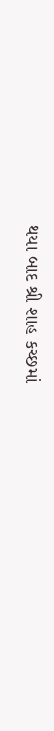થયા બાદ શ્રી શાહ કચ્છમાં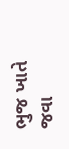ભુજ ખાતે જવા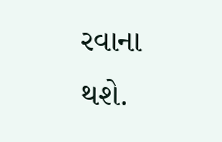રવાના થશે.